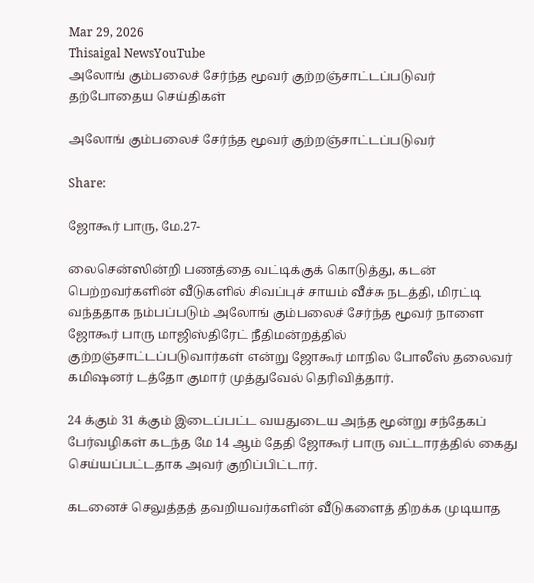Mar 29, 2026
Thisaigal NewsYouTube
அலோங் கும்பலைச் சேர்ந்த மூவர் குற்றஞ்சாட்டப்படுவர்
தற்போதைய செய்திகள்

அலோங் கும்பலைச் சேர்ந்த மூவர் குற்றஞ்சாட்டப்படுவர்

Share:

ஜோகூர் பாரு, மே.27-

லைசென்ஸின்றி பணத்தை வட்டிக்குக் கொடுத்து, கடன் பெற்றவர்களின் வீடுகளில் சிவப்புச் சாயம் வீச்சு நடத்தி, மிரட்டி வந்ததாக நம்பப்படும் அலோங் கும்பலைச் சேர்ந்த மூவர் நாளை ஜோகூர் பாரு மாஜிஸ்திரேட் நீதிமன்றத்தில் குற்றஞ்சாட்டப்படுவார்கள் என்று ஜோகூர் மாநில போலீஸ் தலைவர் கமிஷனர் டத்தோ குமார் முத்துவேல் தெரிவித்தார்.

24 க்கும் 31 க்கும் இடைப்பட்ட வயதுடைய அந்த மூன்று சந்தேகப் பேர்வழிகள் கடந்த மே 14 ஆம் தேதி ஜோகூர் பாரு வட்டாரத்தில் கைது செய்யப்பட்டதாக அவர் குறிப்பிட்டார்.

கடனைச் செலுத்தத் தவறியவர்களின் வீடுகளைத் திறக்க முடியாத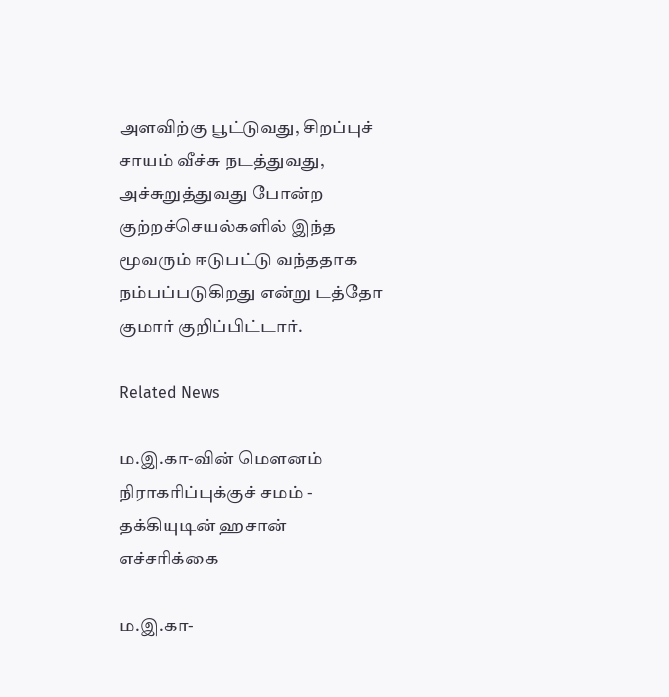அளவிற்கு பூட்டுவது, சிறப்புச் சாயம் வீச்சு நடத்துவது, அச்சுறுத்துவது போன்ற குற்றச்செயல்களில் இந்த மூவரும் ஈடுபட்டு வந்ததாக நம்பப்படுகிறது என்று டத்தோ குமார் குறிப்பிட்டார்.

Related News

ம.இ.கா-வின் மௌனம் நிராகரிப்புக்குச் சமம் - தக்கியுடின் ஹசான் எச்சரிக்கை

ம.இ.கா-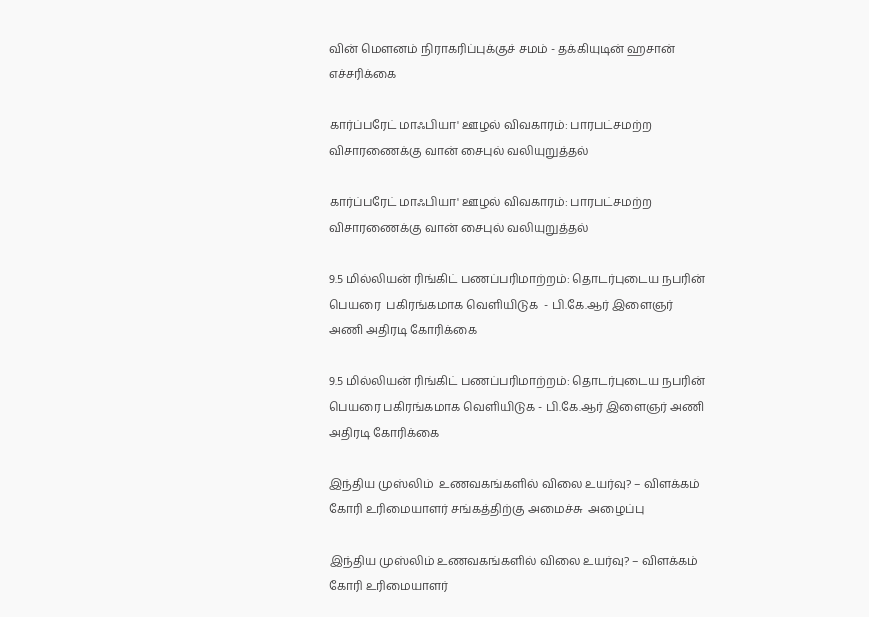வின் மௌனம் நிராகரிப்புக்குச் சமம் - தக்கியுடின் ஹசான் எச்சரிக்கை

கார்ப்பரேட் மாஃபியா' ஊழல் விவகாரம்: பாரபட்சமற்ற விசாரணைக்கு வான் சைபுல் வலியுறுத்தல்

கார்ப்பரேட் மாஃபியா' ஊழல் விவகாரம்: பாரபட்சமற்ற விசாரணைக்கு வான் சைபுல் வலியுறுத்தல்

9.5 மில்லியன் ரிங்கிட் பணப்பரிமாற்றம்: தொடர்புடைய நபரின் பெயரை  பகிரங்கமாக வெளியிடுக  - பி.கே.ஆர் இளைஞர் அணி அதிரடி கோரிக்கை

9.5 மில்லியன் ரிங்கிட் பணப்பரிமாற்றம்: தொடர்புடைய நபரின் பெயரை பகிரங்கமாக வெளியிடுக - பி.கே.ஆர் இளைஞர் அணி அதிரடி கோரிக்கை

இந்திய முஸ்லிம்  உணவகங்களில் விலை உயர்வு? – விளக்கம் கோரி உரிமையாளர் சங்கத்திற்கு அமைச்சு  அழைப்பு

இந்திய முஸ்லிம் உணவகங்களில் விலை உயர்வு? – விளக்கம் கோரி உரிமையாளர்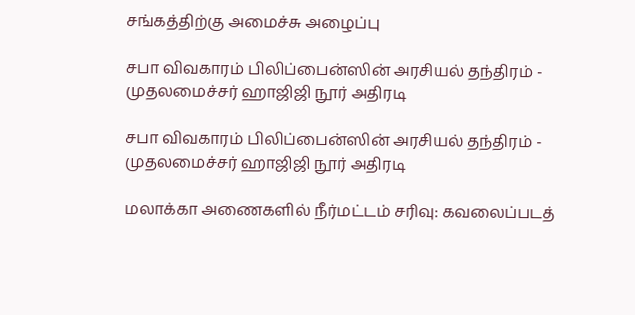சங்கத்திற்கு அமைச்சு அழைப்பு

சபா விவகாரம் பிலிப்பைன்ஸின் அரசியல் தந்திரம் - முதலமைச்சர் ஹாஜிஜி நூர் அதிரடி

சபா விவகாரம் பிலிப்பைன்ஸின் அரசியல் தந்திரம் - முதலமைச்சர் ஹாஜிஜி நூர் அதிரடி

மலாக்கா அணைகளில் நீர்மட்டம் சரிவு: கவலைப்படத்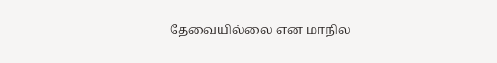தேவையில்லை என மாநில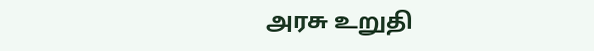அரசு உறுதி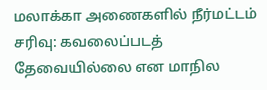மலாக்கா அணைகளில் நீர்மட்டம் சரிவு: கவலைப்படத் தேவையில்லை என மாநில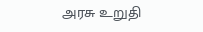அரசு உறுதி